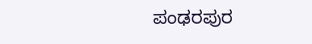ಪಂಢರಪುರ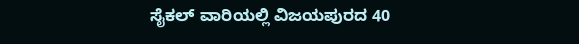ಸೈಕಲ್ ವಾರಿಯಲ್ಲಿ ವಿಜಯಪುರದ 40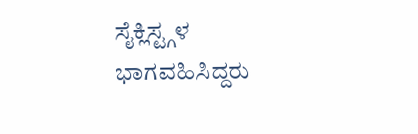ಸೈಕ್ಲಿಸ್ಟ್ಗಳ ಭಾಗವಹಿಸಿದ್ದರು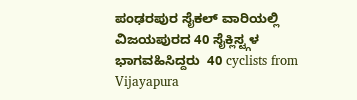ಪಂಢರಪುರ ಸೈಕಲ್ ವಾರಿಯಲ್ಲಿ ವಿಜಯಪುರದ 40 ಸೈಕ್ಲಿಸ್ಟ್ಗಳ ಭಾಗವಹಿಸಿದ್ದರು  40 cyclists from Vijayapura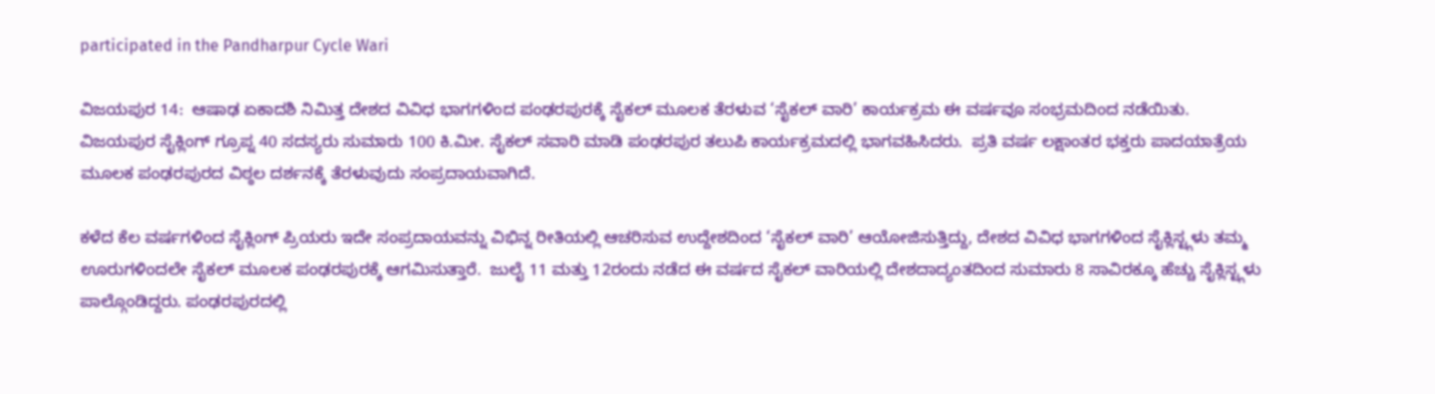participated in the Pandharpur Cycle Wari

ವಿಜಯಪುರ 14:  ಆಷಾಢ ಏಕಾದಶಿ ನಿಮಿತ್ತ ದೇಶದ ವಿವಿಧ ಭಾಗಗಳಿಂದ ಪಂಢರಪುರಕ್ಕೆ ಸೈಕಲ್ ಮೂಲಕ ತೆರಳುವ ‘ಸೈಕಲ್ ವಾರಿ’ ಕಾರ್ಯಕ್ರಮ ಈ ವರ್ಷವೂ ಸಂಭ್ರಮದಿಂದ ನಡೆಯಿತು. ವಿಜಯಪುರ ಸೈಕ್ಲಿಂಗ್ ಗ್ರೂಪ್ನ 40 ಸದಸ್ಯರು ಸುಮಾರು 100 ಕಿ.ಮೀ. ಸೈಕಲ್ ಸವಾರಿ ಮಾಡಿ ಪಂಢರಪುರ ತಲುಪಿ ಕಾರ್ಯಕ್ರಮದಲ್ಲಿ ಭಾಗವಹಿಸಿದರು.  ಪ್ರತಿ ವರ್ಷ ಲಕ್ಷಾಂತರ ಭಕ್ತರು ಪಾದಯಾತ್ರೆಯ ಮೂಲಕ ಪಂಢರಪುರದ ವಿಠ್ಠಲ ದರ್ಶನಕ್ಕೆ ತೆರಳುವುದು ಸಂಪ್ರದಾಯವಾಗಿದೆ.

ಕಳೆದ ಕೆಲ ವರ್ಷಗಳಿಂದ ಸೈಕ್ಲಿಂಗ್ ಪ್ರಿಯರು ಇದೇ ಸಂಪ್ರದಾಯವನ್ನು ವಿಭಿನ್ನ ರೀತಿಯಲ್ಲಿ ಆಚರಿಸುವ ಉದ್ದೇಶದಿಂದ ‘ಸೈಕಲ್ ವಾರಿ’ ಆಯೋಜಿಸುತ್ತಿದ್ದು, ದೇಶದ ವಿವಿಧ ಭಾಗಗಳಿಂದ ಸೈಕ್ಲಿಸ್ಟ್ಗಳು ತಮ್ಮ ಊರುಗಳಿಂದಲೇ ಸೈಕಲ್ ಮೂಲಕ ಪಂಢರಪುರಕ್ಕೆ ಆಗಮಿಸುತ್ತಾರೆ.  ಜುಲೈ 11 ಮತ್ತು 12ರಂದು ನಡೆದ ಈ ವರ್ಷದ ಸೈಕಲ್ ವಾರಿಯಲ್ಲಿ ದೇಶದಾದ್ಯಂತದಿಂದ ಸುಮಾರು 8 ಸಾವಿರಕ್ಕೂ ಹೆಚ್ಚು ಸೈಕ್ಲಿಸ್ಟ್ಗಳು ಪಾಲ್ಗೊಂಡಿದ್ದರು. ಪಂಢರಪುರದಲ್ಲಿ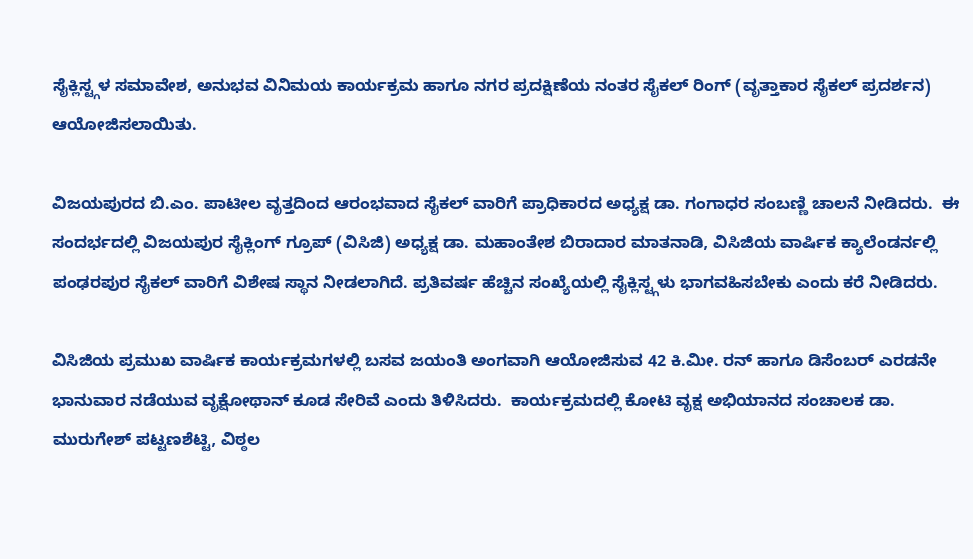ಸೈಕ್ಲಿಸ್ಟ್ಗಳ ಸಮಾವೇಶ, ಅನುಭವ ವಿನಿಮಯ ಕಾರ್ಯಕ್ರಮ ಹಾಗೂ ನಗರ ಪ್ರದಕ್ಷಿಣೆಯ ನಂತರ ಸೈಕಲ್ ರಿಂಗ್ (ವೃತ್ತಾಕಾರ ಸೈಕಲ್ ಪ್ರದರ್ಶನ) ಆಯೋಜಿಸಲಾಯಿತು.

ವಿಜಯಪುರದ ಬಿ.ಎಂ. ಪಾಟೀಲ ವೃತ್ತದಿಂದ ಆರಂಭವಾದ ಸೈಕಲ್ ವಾರಿಗೆ ಪ್ರಾಧಿಕಾರದ ಅಧ್ಯಕ್ಷ ಡಾ. ಗಂಗಾಧರ ಸಂಬಣ್ಣಿ ಚಾಲನೆ ನೀಡಿದರು.  ಈ ಸಂದರ್ಭದಲ್ಲಿ ವಿಜಯಪುರ ಸೈಕ್ಲಿಂಗ್ ಗ್ರೂಪ್ (ವಿಸಿಜಿ) ಅಧ್ಯಕ್ಷ ಡಾ. ಮಹಾಂತೇಶ ಬಿರಾದಾರ ಮಾತನಾಡಿ, ವಿಸಿಜಿಯ ವಾರ್ಷಿಕ ಕ್ಯಾಲೆಂಡರ್ನಲ್ಲಿ ಪಂಢರಪುರ ಸೈಕಲ್ ವಾರಿಗೆ ವಿಶೇಷ ಸ್ಥಾನ ನೀಡಲಾಗಿದೆ. ಪ್ರತಿವರ್ಷ ಹೆಚ್ಚಿನ ಸಂಖ್ಯೆಯಲ್ಲಿ ಸೈಕ್ಲಿಸ್ಟ್ಗಳು ಭಾಗವಹಿಸಬೇಕು ಎಂದು ಕರೆ ನೀಡಿದರು.

ವಿಸಿಜಿಯ ಪ್ರಮುಖ ವಾರ್ಷಿಕ ಕಾರ್ಯಕ್ರಮಗಳಲ್ಲಿ ಬಸವ ಜಯಂತಿ ಅಂಗವಾಗಿ ಆಯೋಜಿಸುವ 42 ಕಿ.ಮೀ. ರನ್ ಹಾಗೂ ಡಿಸೆಂಬರ್ ಎರಡನೇ ಭಾನುವಾರ ನಡೆಯುವ ವೃಕ್ಷೋಥಾನ್ ಕೂಡ ಸೇರಿವೆ ಎಂದು ತಿಳಿಸಿದರು.  ಕಾರ್ಯಕ್ರಮದಲ್ಲಿ ಕೋಟಿ ವೃಕ್ಷ ಅಭಿಯಾನದ ಸಂಚಾಲಕ ಡಾ. ಮುರುಗೇಶ್ ಪಟ್ಟಣಶೆಟ್ಟಿ, ವಿಠ್ಠಲ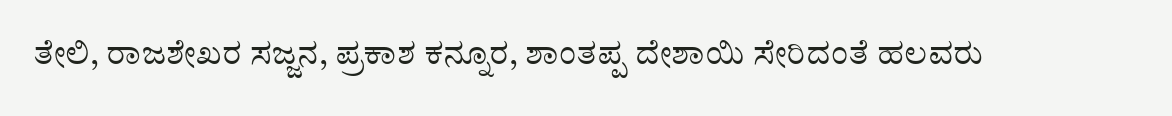ತೇಲಿ, ರಾಜಶೇಖರ ಸಜ್ಜನ, ಪ್ರಕಾಶ ಕನ್ನೂರ, ಶಾಂತಪ್ಪ ದೇಶಾಯಿ ಸೇರಿದಂತೆ ಹಲವರು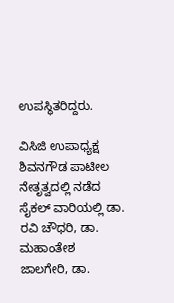ಉಪಸ್ಥಿತರಿದ್ದರು.

ವಿಸಿಜಿ ಉಪಾಧ್ಯಕ್ಷ ಶಿವನಗೌಡ ಪಾಟೀಲ ನೇತೃತ್ವದಲ್ಲಿ ನಡೆದ ಸೈಕಲ್ ವಾರಿಯಲ್ಲಿ ಡಾ. ರವಿ ಚೌಧರಿ, ಡಾ. ಮಹಾಂತೇಶ ಜಾಲಗೇರಿ, ಡಾ.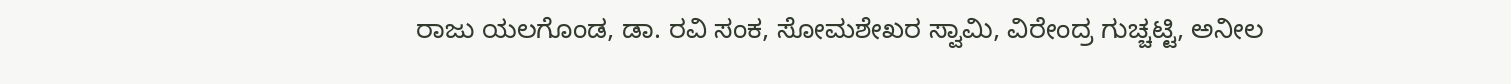ರಾಜು ಯಲಗೊಂಡ, ಡಾ. ರವಿ ಸಂಕ, ಸೋಮಶೇಖರ ಸ್ವಾಮಿ, ವಿರೇಂದ್ರ ಗುಚ್ಚಟ್ಟಿ, ಅನೀಲ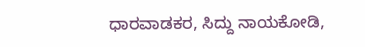ಧಾರವಾಡಕರ, ಸಿದ್ದು ನಾಯಕೋಡಿ,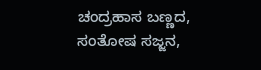ಚಂದ್ರಹಾಸ ಬಣ್ಣದ, ಸಂತೋಷ ಸಜ್ಜನ,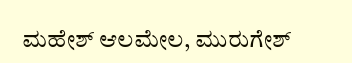ಮಹೇಶ್ ಆಲಮೇಲ, ಮುರುಗೇಶ್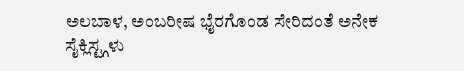ಅಲಬಾಳ, ಅಂಬರೀಷ ಭೈರಗೊಂಡ ಸೇರಿದಂತೆ ಅನೇಕ ಸೈಕ್ಲಿಸ್ಟ್ಗಳು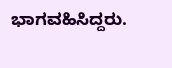ಭಾಗವಹಿಸಿದ್ದರು.